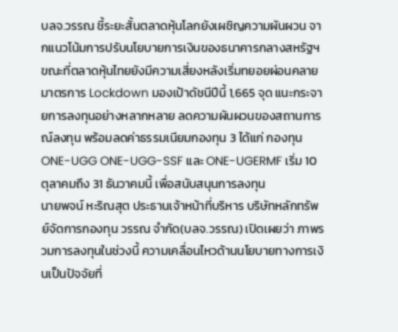บลจ.วรรณ ชี้ระยะสั้นตลาดหุ้นโลกยังเผชิญความผันผวน จากแนวโน้มการปรับนโยบายการเงินของธนาคารกลางสหรัฐฯ ขณะที่ตลาดหุ้นไทยยังมีความเสี่ยงหลังเริ่มทยอยผ่อนคลายมาตรการ Lockdown มองเป้าดัชนีปีนี้ 1,665 จุด แนะกระจายการลงทุนอย่างหลากหลาย ลดความผันผวนของสถานการณ์ลงทุน พร้อมลดค่าธรรมเนียมกองทุน 3 ได้แก่ กองทุน ONE-UGG ONE-UGG-SSF และ ONE-UGERMF เริ่ม 10 ตุลาคมถึง 31 ธันวาคมนี้ เพื่อสนับสนุนการลงทุน
นายพจน์ หะริณสุต ประธานเจ้าหน้าที่บริหาร บริษัทหลักทรัพย์จัดการกองทุน วรรณ จำกัด(บลจ.วรรณ) เปิดเผยว่า ภาพรวมการลงทุนในช่วงนี้ ความเคลื่อนไหวด้านนโยบายทางการเงินเป็นปัจจัยที่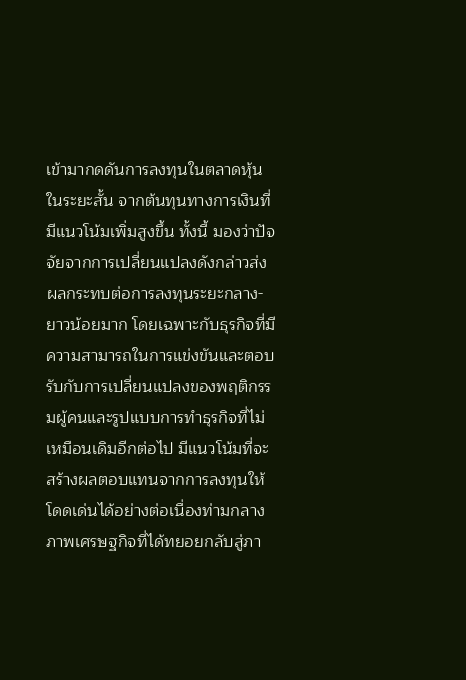เข้ามากดดันการลงทุนในตลาดหุ้นในระยะสั้น จากต้นทุนทางการเงินที่มีแนวโน้มเพิ่มสูงขึ้น ทั้งนี้ มองว่าปัจจัยจากการเปลี่ยนแปลงดังกล่าวส่งผลกระทบต่อการลงทุนระยะกลาง-ยาวน้อยมาก โดยเฉพาะกับธุรกิจที่มีความสามารถในการแข่งขันและตอบรับกับการเปลี่ยนแปลงของพฤติกรรมผู้คนและรูปแบบการทำธุรกิจที่ไม่เหมือนเดิมอีกต่อไป มีแนวโน้มที่จะสร้างผลตอบแทนจากการลงทุนให้โดดเด่นได้อย่างต่อเนื่องท่ามกลางภาพเศรษฐกิจที่ได้ทยอยกลับสู่ภา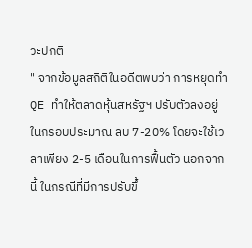วะปกติ
" จากข้อมูลสถิติในอดีตพบว่า การหยุดทำ QE ทำให้ตลาดหุ้นสหรัฐฯ ปรับตัวลงอยู่ในกรอบประมาณ ลบ 7-20% โดยจะใช้เวลาเพียง 2-5 เดือนในการฟื้นตัว นอกจากนี้ ในกรณีที่มีการปรับขึ้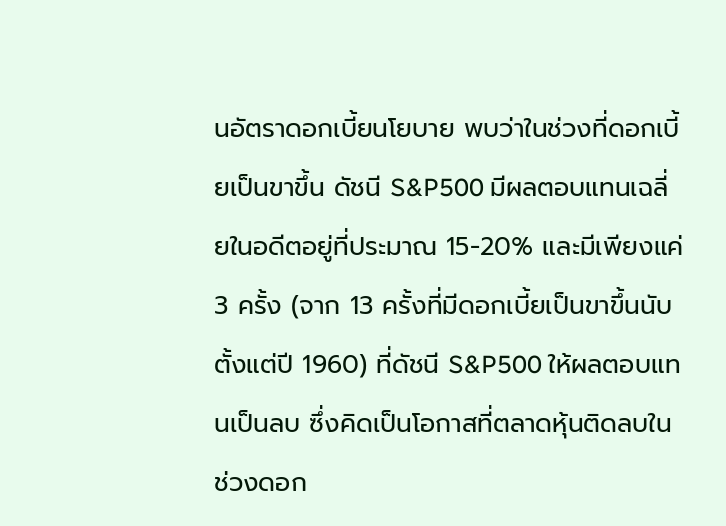นอัตราดอกเบี้ยนโยบาย พบว่าในช่วงที่ดอกเบี้ยเป็นขาขึ้น ดัชนี S&P500 มีผลตอบแทนเฉลี่ยในอดีตอยู่ที่ประมาณ 15-20% และมีเพียงแค่ 3 ครั้ง (จาก 13 ครั้งที่มีดอกเบี้ยเป็นขาขึ้นนับตั้งแต่ปี 1960) ที่ดัชนี S&P500 ให้ผลตอบแทนเป็นลบ ซึ่งคิดเป็นโอกาสที่ตลาดหุ้นติดลบในช่วงดอก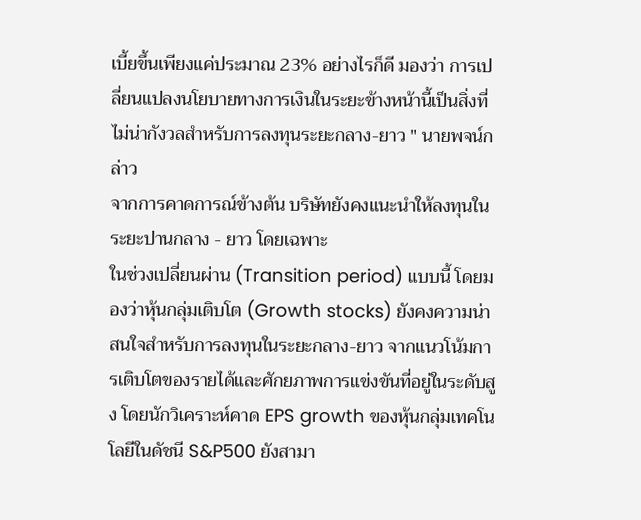เบี้ยขึ้นเพียงแค่ประมาณ 23% อย่างไรก็ดี มองว่า การเปลี่ยนแปลงนโยบายทางการเงินในระยะข้างหน้านี้เป็นสิ่งที่ไม่น่ากังวลสำหรับการลงทุนระยะกลาง-ยาว " นายพจน์กล่าว
จากการคาดการณ์ข้างต้น บริษัทยังคงแนะนำให้ลงทุนในระยะปานกลาง - ยาว โดยเฉพาะ
ในช่วงเปลี่ยนผ่าน (Transition period) แบบนี้ โดยมองว่าหุ้นกลุ่มเติบโต (Growth stocks) ยังคงความน่าสนใจสำหรับการลงทุนในระยะกลาง-ยาว จากแนวโน้มการเติบโตของรายได้และศักยภาพการแข่งขันที่อยู่ในระดับสูง โดยนักวิเคราะห์คาด EPS growth ของหุ้นกลุ่มเทคโนโลยีในดัชนี S&P500 ยังสามา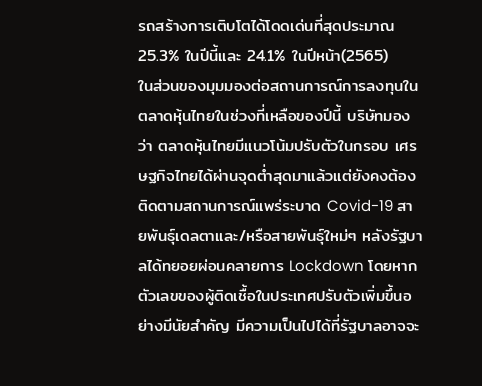รถสร้างการเติบโตได้โดดเด่นที่สุดประมาณ 25.3% ในปีนี้และ 24.1% ในปีหน้า(2565)
ในส่วนของมุมมองต่อสถานการณ์การลงทุนในตลาดหุ้นไทยในช่วงที่เหลือของปีนี้ บริษัทมองว่า ตลาดหุ้นไทยมีแนวโน้มปรับตัวในกรอบ เศรษฐกิจไทยได้ผ่านจุดต่ำสุดมาแล้วแต่ยังคงต้องติดตามสถานการณ์แพร่ระบาด Covid-19 สายพันธุ์เดลตาและ/หรือสายพันธุ์ใหม่ๆ หลังรัฐบาลได้ทยอยผ่อนคลายการ Lockdown โดยหากตัวเลขของผู้ติดเชื้อในประเทศปรับตัวเพิ่มขึ้นอย่างมีนัยสำคัญ มีความเป็นไปได้ที่รัฐบาลอาจจะ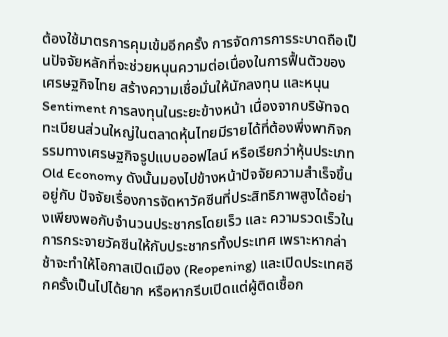ต้องใช้มาตรการคุมเข้มอีกครั้ง การจัดการการระบาดถือเป็นปัจจัยหลักที่จะช่วยหนุนความต่อเนื่องในการฟื้นตัวของเศรษฐกิจไทย สร้างความเชื่อมั่นให้นักลงทุน และหนุน Sentiment การลงทุนในระยะข้างหน้า เนื่องจากบริษัทจดทะเบียนส่วนใหญ่ในตลาดหุ้นไทยมีรายได้ที่ต้องพึ่งพากิจกรรมทางเศรษฐกิจรูปแบบออฟไลน์ หรือเรียกว่าหุ้นประเภท Old Economy ดังนั้นมองไปข้างหน้าปัจจัยความสำเร็จขึ้นอยู่กับ ปัจจัยเรื่องการจัดหาวัคซีนที่ประสิทธิภาพสูงได้อย่างเพียงพอกับจำนวนประชากรโดยเร็ว และ ความรวดเร็วในการกระจายวัคซีนให้กับประชากรทั้งประเทศ เพราะหากล่าช้าจะทำให้โอกาสเปิดเมือง (Reopening) และเปิดประเทศอีกครั้งเป็นไปได้ยาก หรือหากรีบเปิดแต่ผู้ติดเชื้อก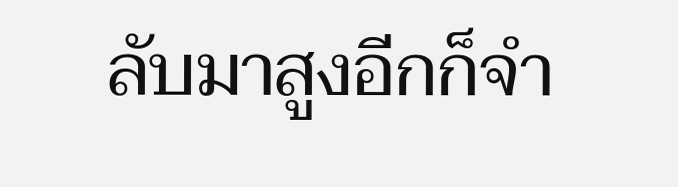ลับมาสูงอีกก็จำ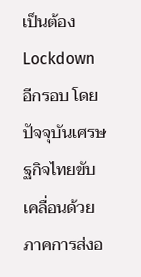เป็นต้อง Lockdown อีกรอบ โดยปัจจุบันเศรษฐกิจไทยขับเคลื่อนด้วยภาคการส่งอ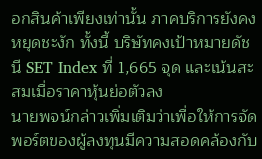อกสินค้าเพียงเท่านั้น ภาคบริการยังคงหยุดชะงัก ทั้งนี้ บริษัทคงเป้าหมายดัชนี SET Index ที่ 1,665 จุด และเน้นสะสมเมื่อราคาหุ้นย่อตัวลง
นายพจน์กล่าวเพิ่มเติมว่าเพื่อให้การจัดพอร์ตของผู้ลงทุนมีความสอดคล้องกับ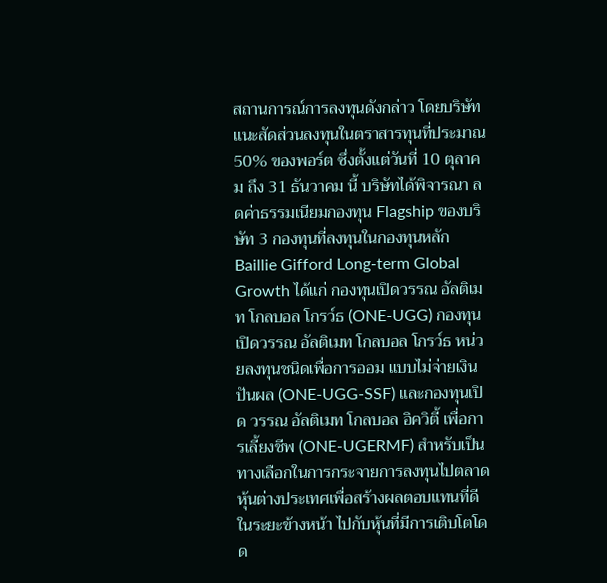สถานการณ์การลงทุนดังกล่าว โดยบริษัทแนะสัดส่วนลงทุนในตราสารทุนที่ประมาณ 50% ของพอร์ต ซึ่งตั้งแต่วันที่ 10 ตุลาคม ถึง 31 ธันวาคม นี้ บริษัทได้พิจารณา ลดค่าธรรมเนียมกองทุน Flagship ของบริษัท 3 กองทุนที่ลงทุนในกองทุนหลัก Baillie Gifford Long-term Global Growth ได้แก่ กองทุนเปิดวรรณ อัลติเมท โกลบอล โกรว์ธ (ONE-UGG) กองทุนเปิดวรรณ อัลติเมท โกลบอล โกรว์ธ หน่วยลงทุนชนิดเพื่อการออม แบบไม่จ่ายเงินปันผล (ONE-UGG-SSF) และกองทุนเปิด วรรณ อัลติเมท โกลบอล อิควิตี้ เพื่อการเลี้ยงชีพ (ONE-UGERMF) สำหรับเป็นทางเลือกในการกระจายการลงทุนไปตลาดหุ้นต่างประเทศเพื่อสร้างผลตอบแทนที่ดีในระยะข้างหน้า ไปกับหุ้นที่มีการเติบโตโดด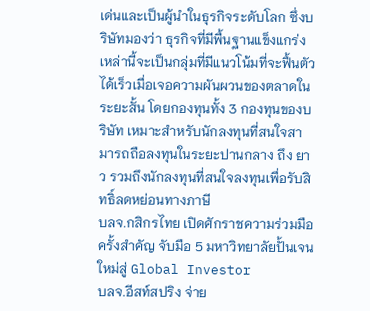เด่นและเป็นผู้นำในธุรกิจระดับโลก ซึ่งบริษัทมองว่า ธุรกิจที่มีพื้นฐานแข็งแกร่งเหล่านี้จะเป็นกลุ่มที่มีแนวโน้มที่จะฟื้นตัวได้เร็วเมื่อเจอความผันผวนของตลาดในระยะสั้น โดยกองทุนทั้ง 3 กองทุนของบริษัท เหมาะสำหรับนักลงทุนที่สนใจสามารถถือลงทุนในระยะปานกลาง ถึง ยาว รวมถึงนักลงทุนที่สนใจลงทุนเพื่อรับสิทธิ์ลดหย่อนทางภาษี
บลจ.กสิกรไทย เปิดศักราชความร่วมมือครั้งสำคัญ จับมือ 5 มหาวิทยาลัยปั้นเจนใหม่สู่ Global Investor
บลจ.อีสท์สปริง จ่าย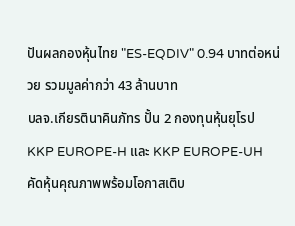ปันผลกองหุ้นไทย "ES-EQDIV" 0.94 บาทต่อหน่วย รวมมูลค่ากว่า 43 ล้านบาท
บลจ.เกียรตินาคินภัทร ปั้น 2 กองทุนหุ้นยุโรป KKP EUROPE-H และ KKP EUROPE-UH คัดหุ้นคุณภาพพร้อมโอกาสเติบ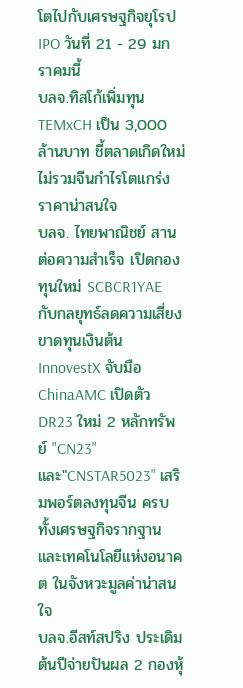โตไปกับเศรษฐกิจยุโรป IPO วันที่ 21 - 29 มกราคมนี้
บลจ.ทิสโก้เพิ่มทุน TEMxCH เป็น 3,000 ล้านบาท ชี้ตลาดเกิดใหม่ไม่รวมจีนกำไรโตแกร่ง ราคาน่าสนใจ
บลจ. ไทยพาณิชย์ สานต่อความสำเร็จ เปิดกองทุนใหม่ SCBCR1YAE กับกลยุทธ์ลดความเสี่ยงขาดทุนเงินต้น
InnovestX จับมือ ChinaAMC เปิดตัว DR23 ใหม่ 2 หลักทรัพย์ "CN23" และ"CNSTAR5023" เสริมพอร์ตลงทุนจีน ครบทั้งเศรษฐกิจรากฐานและเทคโนโลยีแห่งอนาคต ในจังหวะมูลค่าน่าสนใจ
บลจ.อีสท์สปริง ประเดิมต้นปีจ่ายปันผล 2 กองหุ้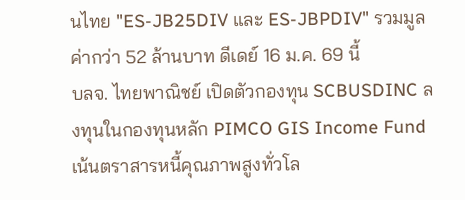นไทย "ES-JB25DIV และ ES-JBPDIV" รวมมูลค่ากว่า 52 ล้านบาท ดีเดย์ 16 ม.ค. 69 นี้
บลจ. ไทยพาณิชย์ เปิดตัวกองทุน SCBUSDINC ลงทุนในกองทุนหลัก PIMCO GIS Income Fund เน้นตราสารหนี้คุณภาพสูงทั่วโล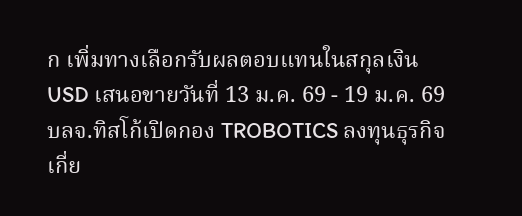ก เพิ่มทางเลือกรับผลตอบแทนในสกุลเงิน USD เสนอขายวันที่ 13 ม.ค. 69 - 19 ม.ค. 69
บลจ.ทิสโก้เปิดกอง TROBOTICS ลงทุนธุรกิจเกี่ย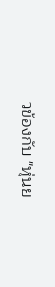วข้องกับ "หุ่นย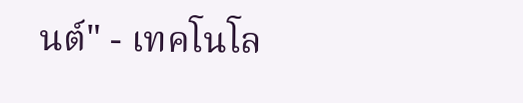นต์" - เทคโนโล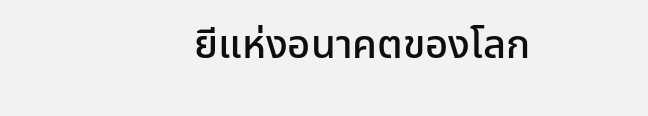ยีแห่งอนาคตของโลก